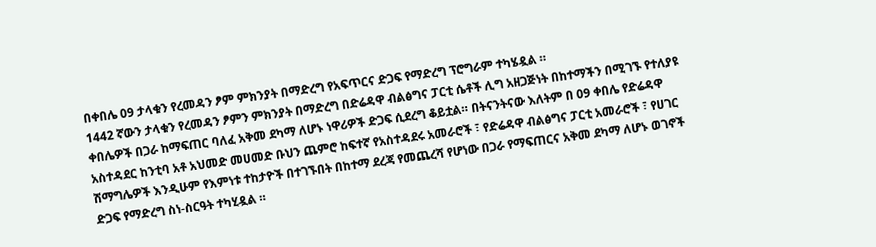በቀበሌ 09 ታላቁን የረመዳን ፆም ምክንያት በማድረግ የአፍጥርና ድጋፍ የማድረግ ፕሮግራም ተካሄዷል ።
1442 ኛውን ታላቁን የረመዳን ፆምን ምክንያት በማድረግ በድሬዳዋ ብልፅግና ፓርቲ ሴቶች ሊግ አዘጋጅነት በከተማችን በሚገኙ የተለያዩ ቀበሌዎች በጋራ ከማፍጠር ባለፈ አቅመ ደካማ ለሆኑ ነዋሪዎች ድጋፍ ሲደረግ ቆይቷል። በትናንትናው እለትም በ 09 ቀበሌ የድሬዳዋ አስተዳደር ከንቲባ አቶ አህመድ መሀመድ ቡህን ጨምሮ ከፍተኛ የአስተዳደሩ አመራሮች ፣ የድሬዳዋ ብልፅግና ፓርቲ አመራሮች ፣ የሀገር ሽማግሌዎች እንዲሁም የእምነቱ ተከታዮች በተገኙበት በከተማ ደረጃ የመጨረሻ የሆነው በጋራ የማፍጠርና አቅመ ደካማ ለሆኑ ወገኖች ድጋፍ የማድረግ ስነ-ስርዓት ተካሂዷል ።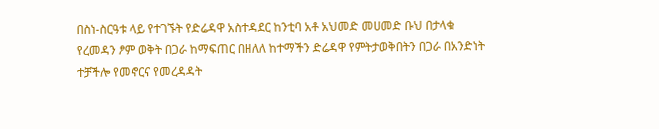በስነ-ስርዓቱ ላይ የተገኙት የድሬዳዋ አስተዳደር ከንቲባ አቶ አህመድ መሀመድ ቡህ በታላቁ የረመዳን ፆም ወቅት በጋራ ከማፍጠር በዘለለ ከተማችን ድሬዳዋ የምትታወቅበትን በጋራ በአንድነት ተቻችሎ የመኖርና የመረዳዳት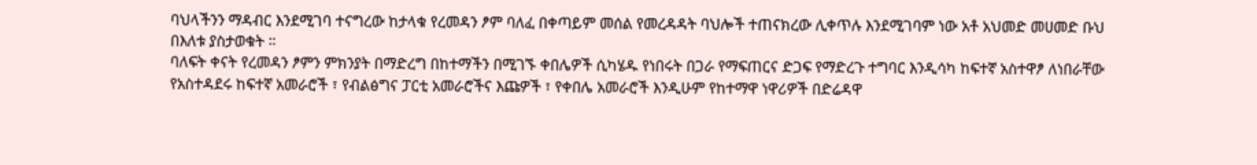ባህላችንን ማዳብር እንደሚገባ ተናግረው ከታላቁ የረመዳን ፆም ባለፈ በቀጣይም መሰል የመረዳዳት ባህሎች ተጠናክረው ሊቀጥሉ እንደሚገባም ነው አቶ አህመድ መሀመድ ቡህ በእለቱ ያስታወቁት ።
ባለፍት ቀናት የረመዳን ፆምን ምክንያት በማድረግ በከተማችን በሚገኙ ቀበሌዎች ሲካሄዱ የነበሩት በጋራ የማፍጠርና ድጋፍ የማድረጉ ተግባር እንዲሳካ ከፍተኛ አስተዋፆ ለነበራቸው የአስተዳደሩ ከፍተኛ አመራሮች ፣ የብልፅግና ፓርቲ አመራሮችና እጩዎች ፣ የቀበሌ አመራሮች እንዲሁም የከተማዋ ነዋሪዎች በድሬዳዋ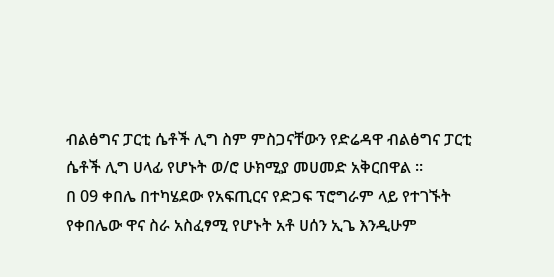ብልፅግና ፓርቲ ሴቶች ሊግ ስም ምስጋናቸውን የድሬዳዋ ብልፅግና ፓርቲ ሴቶች ሊግ ሀላፊ የሆኑት ወ/ሮ ሁክሚያ መሀመድ አቅርበዋል ።
በ 09 ቀበሌ በተካሄደው የአፍጢርና የድጋፍ ፕሮግራም ላይ የተገኙት የቀበሌው ዋና ስራ አስፈፃሚ የሆኑት አቶ ሀሰን ኢጌ እንዲሁም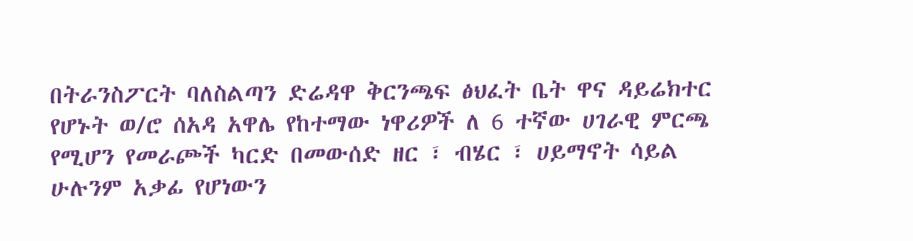በትራንስፖርት ባለስልጣን ድሬዳዋ ቅርንጫፍ ፅህፈት ቤት ዋና ዳይሬክተር የሆኑት ወ/ሮ ሰአዳ አዋሌ የከተማው ነዋሪዎች ለ 6 ተኛው ሀገራዊ ምርጫ የሚሆን የመራጮች ካርድ በመውሰድ ዘር ፣ ብሄር ፣ ሀይማኖት ሳይል ሁሉንም አቃፊ የሆነውን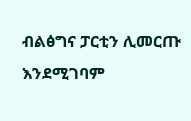ብልፅግና ፓርቲን ሊመርጡ እንደሚገባም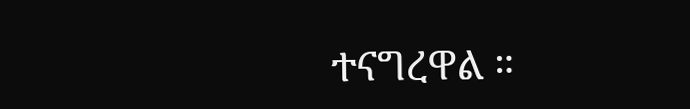ተናግረዋል ።